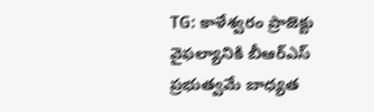TG: కాళేశ్వరం ప్రాజెక్టు వైఫల్యానికి బీఆర్ఎస్ ప్రభుత్వమే బాధ్యత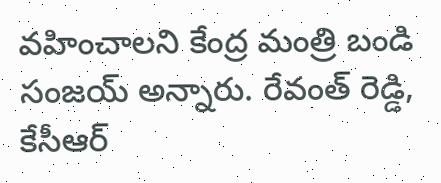వహించాలని కేంద్ర మంత్రి బండి సంజయ్ అన్నారు. రేవంత్ రెడ్డి, కేసీఆర్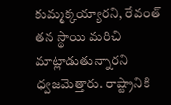కుమ్మక్కయ్యారని, రేవంత్ తన స్థాయి మరిచి మాట్లాడుతున్నారని ధ్వజమెత్తారు. రాష్ట్రానికి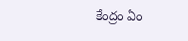కేంద్రం ఏం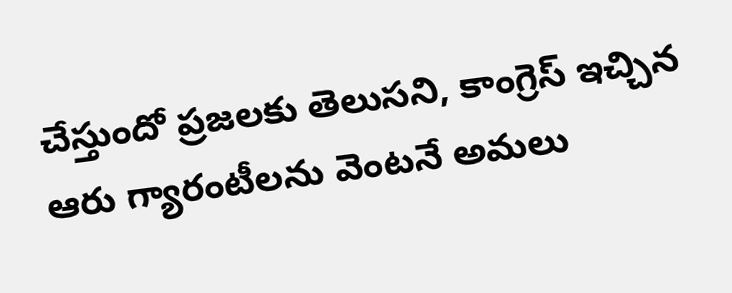చేస్తుందో ప్రజలకు తెలుసని, కాంగ్రెస్ ఇచ్చిన ఆరు గ్యారంటీలను వెంటనే అమలు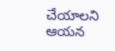చేయాలని ఆయన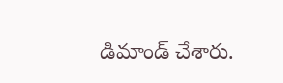డిమాండ్ చేశారు.